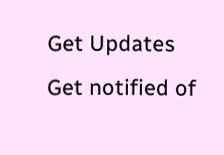Get Updates
Get notified of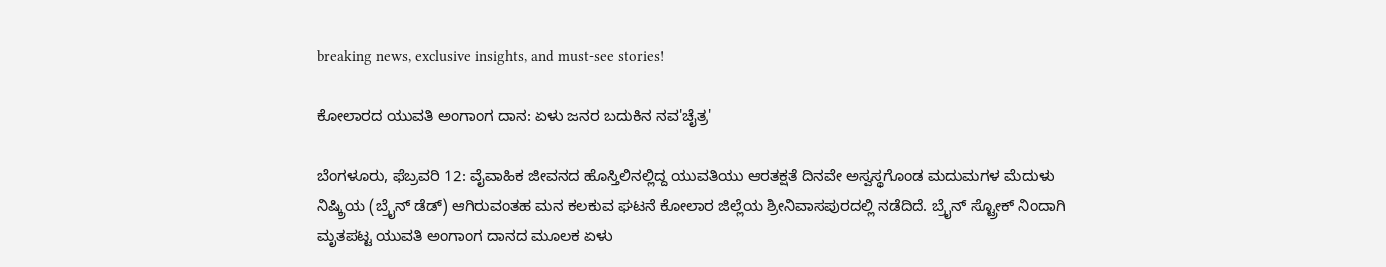breaking news, exclusive insights, and must-see stories!

ಕೋಲಾರದ ಯುವತಿ ಅಂಗಾಂಗ ದಾನ: ಏಳು ಜನರ ಬದುಕಿನ ನವ'ಚೈತ್ರ'

ಬೆಂಗಳೂರು, ಫೆಬ್ರವರಿ 12: ವೈವಾಹಿಕ ಜೀವನದ ಹೊಸ್ತಿಲಿನಲ್ಲಿದ್ದ ಯುವತಿಯು ಆರತಕ್ಷತೆ ದಿನವೇ ಅಸ್ವಸ್ಥಗೊಂಡ ಮದುಮಗಳ ಮೆದುಳು ನಿಷ್ಕ್ರಿಯ (ಬ್ರೈನ್ ಡೆಡ್) ಆಗಿರುವಂತಹ ಮನ ಕಲಕುವ ಘಟನೆ ಕೋಲಾರ ಜಿಲ್ಲೆಯ ಶ್ರೀನಿವಾಸಪುರದಲ್ಲಿ ನಡೆದಿದೆ. ಬ್ರೈನ್ ಸ್ಟ್ರೋಕ್ ನಿಂದಾಗಿ ಮೃತಪಟ್ಟ ಯುವತಿ ಅಂಗಾಂಗ ದಾನದ ಮೂಲಕ ಏಳು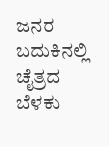ಜನರ ಬದುಕಿನಲ್ಲಿ ಚೈತ್ರದ ಬೆಳಕು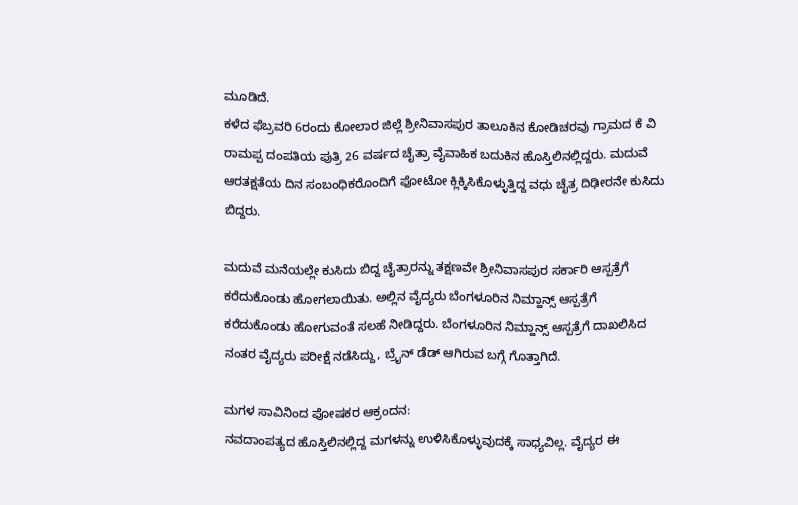ಮೂಡಿದೆ.
ಕಳೆದ ಫೆಬ್ರವರಿ 6ರಂದು ಕೋಲಾರ ಜಿಲ್ಲೆ ಶ್ರೀನಿವಾಸಪುರ ತಾಲೂಕಿನ ಕೋಡಿಚರವು ಗ್ರಾಮದ ಕೆ ವಿ ರಾಮಪ್ಪ ದಂಪತಿಯ ಪುತ್ರಿ 26 ವರ್ಷದ ಚೈತ್ರಾ ವೈವಾಹಿಕ ಬದುಕಿನ ಹೊಸ್ತಿಲಿನಲ್ಲಿದ್ದರು. ಮದುವೆ ಆರತಕ್ಷತೆಯ ದಿನ ಸಂಬಂಧಿಕರೊಂದಿಗೆ ಫೋಟೋ ಕ್ಲಿಕ್ಕಿಸಿಕೊಳ್ಳುತ್ತಿದ್ದ ವಧು ಚೈತ್ರ ದಿಢೀರನೇ ಕುಸಿದು ಬಿದ್ದರು.

ಮದುವೆ ಮನೆಯಲ್ಲೇ ಕುಸಿದು ಬಿದ್ದ ಚೈತ್ರಾರನ್ನು ತಕ್ಷಣವೇ ಶ್ರೀನಿವಾಸಪುರ ಸರ್ಕಾರಿ ಆಸ್ಪತ್ರೆಗೆ ಕರೆದುಕೊಂಡು ಹೋಗಲಾಯಿತು. ಅಲ್ಲಿನ ವೈದ್ಯರು ಬೆಂಗಳೂರಿನ ನಿಮ್ಹಾನ್ಸ್ ಆಸ್ಪತ್ರೆಗೆ ಕರೆದುಕೊಂಡು ಹೋಗುವಂತೆ ಸಲಹೆ ನೀಡಿದ್ದರು. ಬೆಂಗಳೂರಿನ ನಿಮ್ಹಾನ್ಸ್ ಆಸ್ಪತ್ರೆಗೆ ದಾಖಲಿಸಿದ ನಂತರ ವೈದ್ಯರು ಪರೀಕ್ಷೆ ನಡೆಸಿದ್ದು, ಬ್ರೈನ್ ಡೆಡ್ ಆಗಿರುವ ಬಗ್ಗೆ ಗೊತ್ತಾಗಿದೆ.

ಮಗಳ ಸಾವಿನಿಂದ ಪೋಷಕರ ಆಕ್ರಂದನ:
ನವದಾಂಪತ್ಯದ ಹೊಸ್ತಿಲಿನಲ್ಲಿದ್ದ ಮಗಳನ್ನು ಉಳಿಸಿಕೊಳ್ಳುವುದಕ್ಕೆ ಸಾಧ್ಯವಿಲ್ಲ. ವೈದ್ಯರ ಈ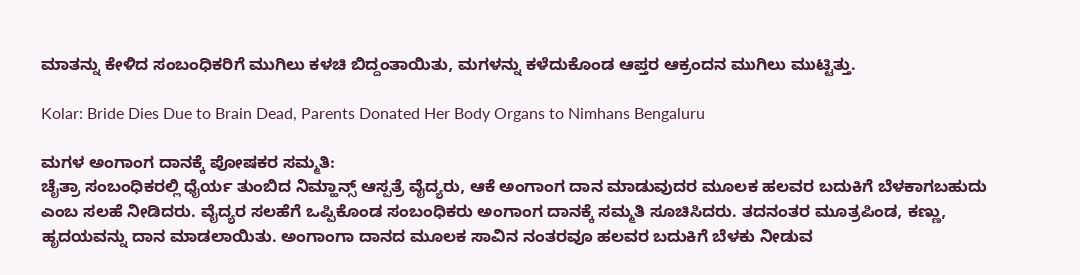ಮಾತನ್ನು ಕೇಳಿದ ಸಂಬಂಧಿಕರಿಗೆ ಮುಗಿಲು ಕಳಚಿ ಬಿದ್ದಂತಾಯಿತು, ಮಗಳನ್ನು ಕಳೆದುಕೊಂಡ ಆಪ್ತರ ಆಕ್ರಂದನ ಮುಗಿಲು ಮುಟ್ಟಿತ್ತು.

Kolar: Bride Dies Due to Brain Dead, Parents Donated Her Body Organs to Nimhans Bengaluru

ಮಗಳ ಅಂಗಾಂಗ ದಾನಕ್ಕೆ ಪೋಷಕರ ಸಮ್ಮತಿ:
ಚೈತ್ರಾ ಸಂಬಂಧಿಕರಲ್ಲಿ ಧೈರ್ಯ ತುಂಬಿದ ನಿಮ್ಹಾನ್ಸ್ ಆಸ್ಪತ್ರೆ ವೈದ್ಯರು, ಆಕೆ ಅಂಗಾಂಗ ದಾನ ಮಾಡುವುದರ ಮೂಲಕ ಹಲವರ ಬದುಕಿಗೆ ಬೆಳಕಾಗಬಹುದು ಎಂಬ ಸಲಹೆ ನೀಡಿದರು. ವೈದ್ಯರ ಸಲಹೆಗೆ ಒಪ್ಪಿಕೊಂಡ ಸಂಬಂಧಿಕರು ಅಂಗಾಂಗ ದಾನಕ್ಕೆ ಸಮ್ಮತಿ ಸೂಚಿಸಿದರು. ತದನಂತರ ಮೂತ್ರಪಿಂಡ, ಕಣ್ಣು, ಹೃದಯವನ್ನು ದಾನ ಮಾಡಲಾಯಿತು. ಅಂಗಾಂಗಾ ದಾನದ ಮೂಲಕ ಸಾವಿನ ನಂತರವೂ ಹಲವರ ಬದುಕಿಗೆ ಬೆಳಕು ನೀಡುವ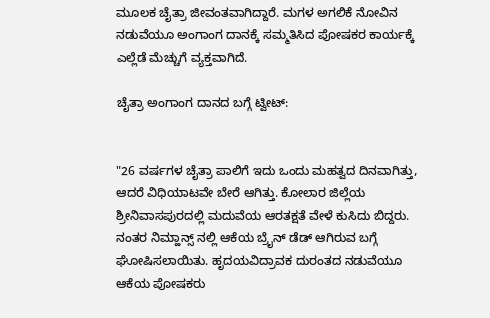ಮೂಲಕ ಚೈತ್ರಾ ಜೀವಂತವಾಗಿದ್ದಾರೆ. ಮಗಳ ಅಗಲಿಕೆ ನೋವಿನ ನಡುವೆಯೂ ಅಂಗಾಂಗ ದಾನಕ್ಕೆ ಸಮ್ಮತಿಸಿದ ಪೋಷಕರ ಕಾರ್ಯಕ್ಕೆ ಎಲ್ಲೆಡೆ ಮೆಚ್ಚುಗೆ ವ್ಯಕ್ತವಾಗಿದೆ.

ಚೈತ್ರಾ ಅಂಗಾಂಗ ದಾನದ ಬಗ್ಗೆ ಟ್ವೀಟ್:


"26 ವರ್ಷಗಳ ಚೈತ್ರಾ ಪಾಲಿಗೆ ಇದು ಒಂದು ಮಹತ್ವದ ದಿನವಾಗಿತ್ತು, ಆದರೆ ವಿಧಿಯಾಟವೇ ಬೇರೆ ಆಗಿತ್ತು. ಕೋಲಾರ ಜಿಲ್ಲೆಯ ಶ್ರೀನಿವಾಸಪುರದಲ್ಲಿ ಮದುವೆಯ ಆರತಕ್ಷತೆ ವೇಳೆ ಕುಸಿದು ಬಿದ್ದರು. ನಂತರ ನಿಮ್ಹಾನ್ಸ್ ನಲ್ಲಿ ಆಕೆಯ ಬ್ರೈನ್ ಡೆಡ್ ಆಗಿರುವ ಬಗ್ಗೆ ಘೋಷಿಸಲಾಯಿತು. ಹೃದಯವಿದ್ರಾವಕ ದುರಂತದ ನಡುವೆಯೂ ಆಕೆಯ ಪೋಷಕರು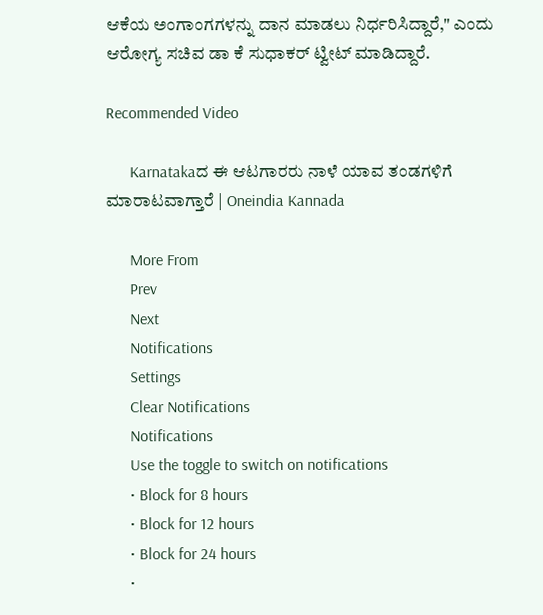ಆಕೆಯ ಅಂಗಾಂಗಗಳನ್ನು ದಾನ ಮಾಡಲು ನಿರ್ಧರಿಸಿದ್ದಾರೆ," ಎಂದು ಆರೋಗ್ಯ ಸಚಿವ ಡಾ ಕೆ ಸುಧಾಕರ್ ಟ್ವೀಟ್ ಮಾಡಿದ್ದಾರೆ.

Recommended Video

      Karnatakaದ ಈ ಆಟಗಾರರು ನಾಳೆ ಯಾವ ತಂಡಗಳಿಗೆ ಮಾರಾಟವಾಗ್ತಾರೆ | Oneindia Kannada

      More From
      Prev
      Next
      Notifications
      Settings
      Clear Notifications
      Notifications
      Use the toggle to switch on notifications
      • Block for 8 hours
      • Block for 12 hours
      • Block for 24 hours
      •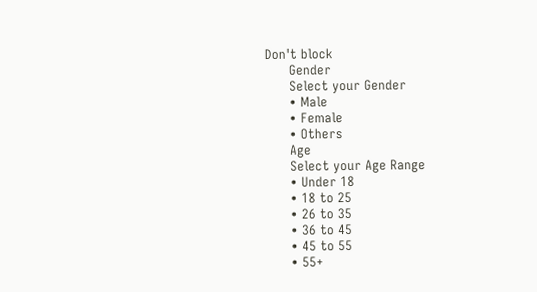Don't block
      Gender
      Select your Gender
      • Male
      • Female
      • Others
      Age
      Select your Age Range
      • Under 18
      • 18 to 25
      • 26 to 35
      • 36 to 45
      • 45 to 55
      • 55+